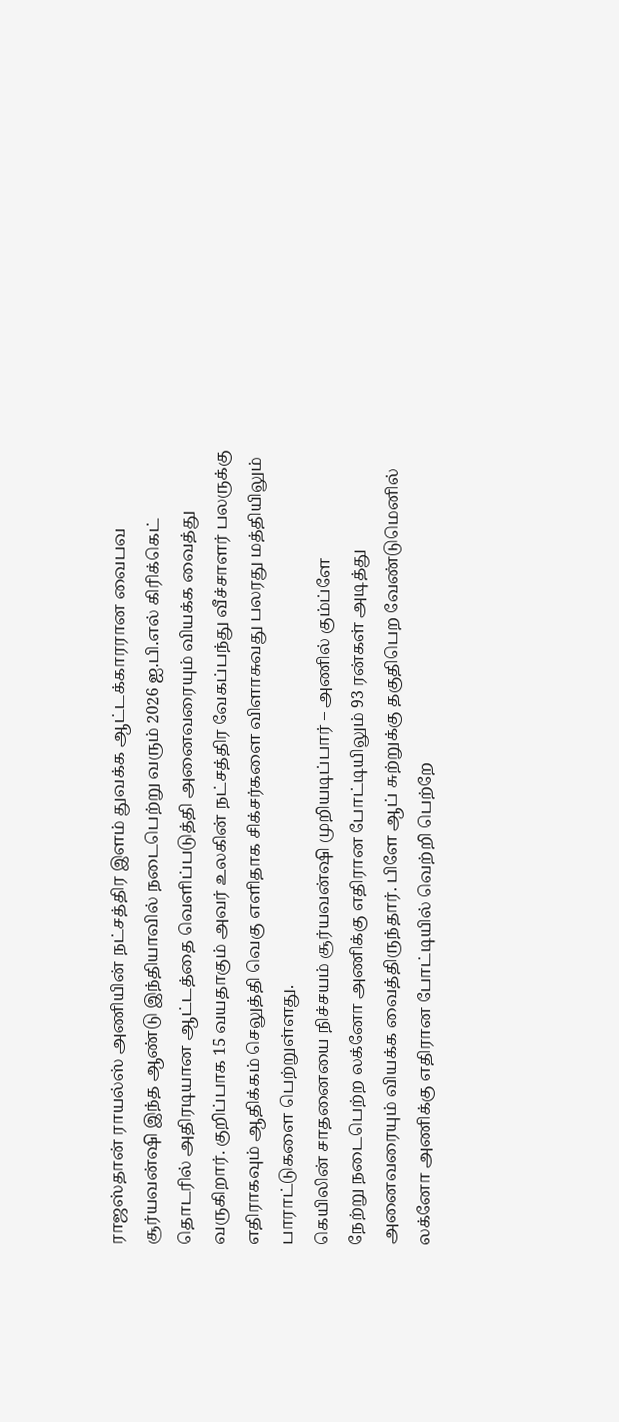ராஜஸ்தான் ராயல்ஸ் அணியின் நட்சத்திர இளம் துவக்க ஆட்டக்காரரான வைபவ சூர்யவன்ஷி இந்த ஆண்டு இந்தியாவில் நடைபெற்று வரும் 2026 ஐ.பி.எல் கிரிக்கெட் தொடரில் அதிரடியான ஆட்டத்தை வெளிப்படுத்தி அனைவரையும் வியக்க வைத்து வருகிறார். குறிப்பாக 15 வயதாகும் அவர் உலகின் நட்சத்திர வேகப்பந்து வீச்சாளர் பலருக்கு எதிராகவும் ஆதிக்கம் செலுத்தி வெகு எளிதாக சிக்சர்களை விளாசுவது பலரது மத்தியிலும் பாராட்டுகளை பெற்றுள்ளது.
கெயிலின் சாதனையை நிச்சயம் சூர்யவன்ஷி முறியடிப்பார் – அணில் கும்ப்ளே
நேற்று நடைபெற்ற லக்னோ அணிக்கு எதிரான போட்டியிலும் 93 ரன்கள் அடித்து அனைவரையும் வியக்க வைத்திருந்தார். பிளே ஆப் சுற்றுக்கு தகுதிபெற வேண்டுமெனில் லக்னோ அணிக்கு எதிரான போட்டியில் வெற்றி பெற்றே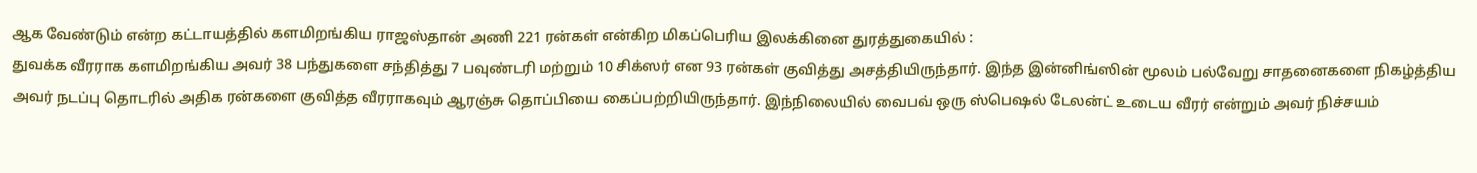ஆக வேண்டும் என்ற கட்டாயத்தில் களமிறங்கிய ராஜஸ்தான் அணி 221 ரன்கள் என்கிற மிகப்பெரிய இலக்கினை துரத்துகையில் :
துவக்க வீரராக களமிறங்கிய அவர் 38 பந்துகளை சந்தித்து 7 பவுண்டரி மற்றும் 10 சிக்ஸர் என 93 ரன்கள் குவித்து அசத்தியிருந்தார். இந்த இன்னிங்ஸின் மூலம் பல்வேறு சாதனைகளை நிகழ்த்திய அவர் நடப்பு தொடரில் அதிக ரன்களை குவித்த வீரராகவும் ஆரஞ்சு தொப்பியை கைப்பற்றியிருந்தார். இந்நிலையில் வைபவ் ஒரு ஸ்பெஷல் டேலன்ட் உடைய வீரர் என்றும் அவர் நிச்சயம்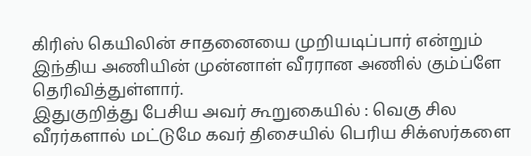கிரிஸ் கெயிலின் சாதனையை முறியடிப்பார் என்றும் இந்திய அணியின் முன்னாள் வீரரான அணில் கும்ப்ளே தெரிவித்துள்ளார்.
இதுகுறித்து பேசிய அவர் கூறுகையில் : வெகு சில வீரர்களால் மட்டுமே கவர் திசையில் பெரிய சிக்ஸர்களை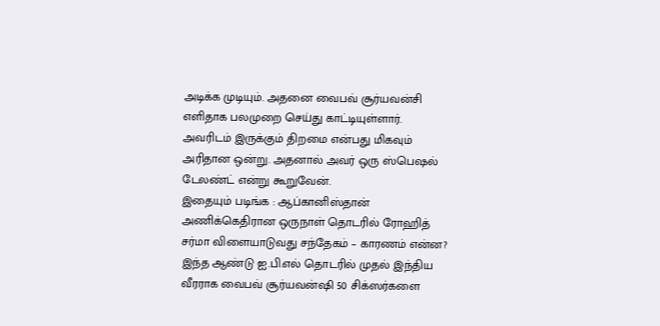அடிக்க முடியும். அதனை வைபவ் சூர்யவன்சி எளிதாக பலமுறை செய்து காட்டியுள்ளார். அவரிடம் இருக்கும் திறமை என்பது மிகவும் அரிதான ஒன்று. அதனால் அவர் ஒரு ஸ்பெஷல் டேலண்ட் என்று கூறுவேன்.
இதையும் படிங்க : ஆப்கானிஸ்தான் அணிக்கெதிரான ஒருநாள் தொடரில் ரோஹித் சர்மா விளையாடுவது சந்தேகம் – காரணம் என்ன?
இந்த ஆண்டு ஐ.பி.எல் தொடரில் முதல் இந்திய வீரராக வைபவ் சூர்யவன்ஷி 50 சிக்ஸர்களை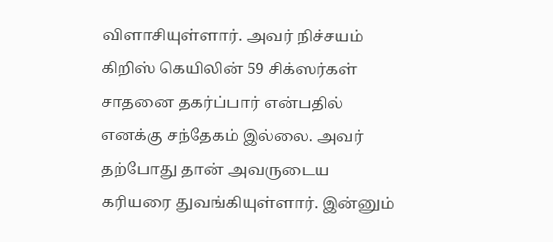விளாசியுள்ளார். அவர் நிச்சயம் கிறிஸ் கெயிலின் 59 சிக்ஸர்கள் சாதனை தகர்ப்பார் என்பதில் எனக்கு சந்தேகம் இல்லை. அவர் தற்போது தான் அவருடைய கரியரை துவங்கியுள்ளார். இன்னும்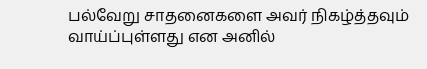பல்வேறு சாதனைகளை அவர் நிகழ்த்தவும் வாய்ப்புள்ளது என அனில்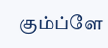கும்ப்ளே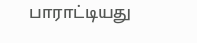பாராட்டியது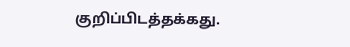குறிப்பிடத்தக்கது.